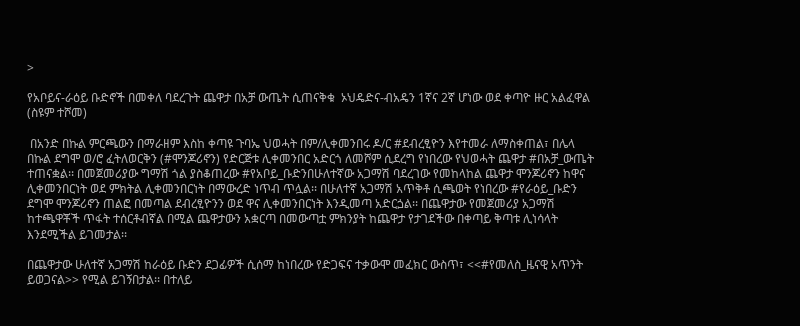>

የአቦይና-ራዕይ ቡድኖች በመቀለ ባደረጉት ጨዋታ በአቻ ውጤት ሲጠናቅቁ  ኦህዴድና-ብአዴን 1ኛና 2ኛ ሆነው ወደ ቀጣዮ ዙር አልፈዋል (ስዩም ተሾመ)

 በአንድ በኩል ምርጫውን በማራዘም እስከ ቀጣዩ ጉባኤ ህወሓት በም/ሊቀመንበሩ ዶ/ር #ደብረፂዮን እየተመራ ለማስቀጠል፣ በሌላ በኩል ደግሞ ወ/ሮ ፈትለወርቅን (#ሞንጆሪኖን) የድርጅቱ ሊቀመንበር አድርጎ ለመሾም ሲደረግ የነበረው የህወሓት ጨዋታ #በአቻ_ውጤት ተጠናቋል፡፡ በመጀመሪያው ግማሽ ጎል ያስቆጠረው #የአቦይ_ቡድንበሁለተኛው አጋማሽ ባደረገው የመከላከል ጨዋታ ሞንጆሪኖን ከዋና ሊቀመንበርነት ወደ ምክትል ሊቀመንበርነት በማውረድ ነጥብ ጥሏል፡፡ በሁለተኛ አጋማሽ አጥቅቶ ሲጫወት የነበረው #የራዕይ_ቡድን ደግሞ ሞንጆሪኖን ጠልፎ በመጣል ደብረፂዮንን ወደ ዋና ሊቀመንበርነት እንዲመጣ አድርጏል፡፡ በጨዋታው የመጀመሪያ አጋማሽ ከተጫዋቾች ጥፋት ተሰርቶብኛል በሚል ጨዋታውን አቋርጣ በመውጣቷ ምክንያት ከጨዋታ የታገደችው በቀጣይ ቅጣቱ ሊነሳላት እንደሚችል ይገመታል፡፡

በጨዋታው ሁለተኛ አጋማሽ ከራዕይ ቡድን ደጋፊዎች ሲሰማ ከነበረው የድጋፍና ተቃውሞ መፈክር ውስጥ፣ <<#የመለስ_ዜናዊ አጥንት ይወጋናል>> የሚል ይገኝበታል፡፡ በተለይ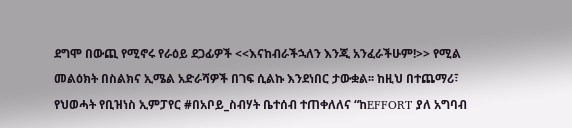ደግሞ በውጪ የሚኖሩ የራዕይ ደጋፊዎች <<እናከብራችኋለን እንጂ አንፈራችሁም!>> የሚል መልዕክት በስልክና ኢሜል አድራሻዎች በገፍ ሲልኩ እንደነበር ታውቋል፡፡ ከዚህ በተጨማሪ፣ የህወሓት የቢዝነስ ኢምፓየር #በአቦይ_ስብሃት ቤተሰብ ተጠቀለለና “ከEFFORT ያለ አግባብ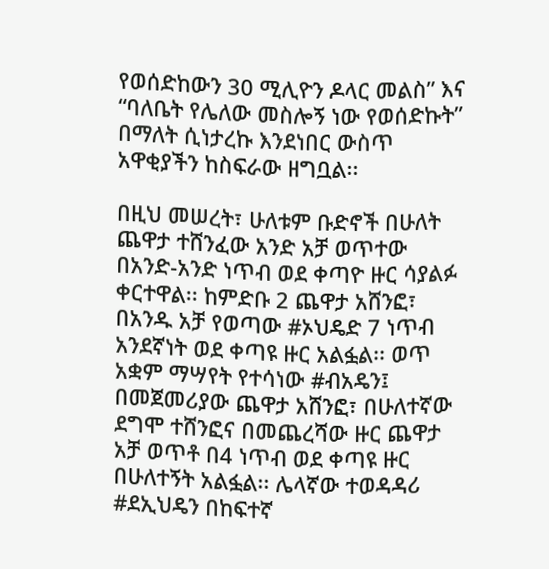የወሰድከውን 30 ሚሊዮን ዶላር መልስ” እና “ባለቤት የሌለው መስሎኝ ነው የወሰድኩት” በማለት ሲነታረኩ እንደነበር ውስጥ አዋቂያችን ከስፍራው ዘግቧል፡፡

በዚህ መሠረት፣ ሁለቱም ቡድኖች በሁለት ጨዋታ ተሸንፈው አንድ አቻ ወጥተው በአንድ-አንድ ነጥብ ወደ ቀጣዮ ዙር ሳያልፉ ቀርተዋል፡፡ ከምድቡ 2 ጨዋታ አሸንፎ፣ በአንዱ አቻ የወጣው #ኦህዴድ 7 ነጥብ አንደኛነት ወደ ቀጣዩ ዙር አልፏል፡፡ ወጥ አቋም ማሣየት የተሳነው #ብአዴን፤ በመጀመሪያው ጨዋታ አሸንፎ፣ በሁለተኛው ደግሞ ተሸንፎና በመጨረሻው ዙር ጨዋታ አቻ ወጥቶ በ4 ነጥብ ወደ ቀጣዩ ዙር በሁለተኝት አልፏል፡፡ ሌላኛው ተወዳዳሪ #ደኢህዴን በከፍተኛ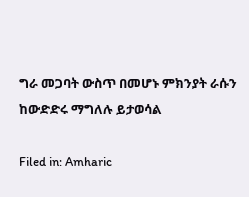ግራ መጋባት ውስጥ በመሆኑ ምክንያት ራሱን ከውድድሩ ማግለሉ ይታወሳል

Filed in: Amharic